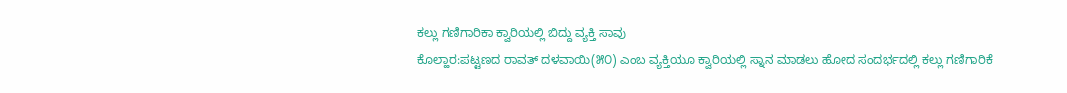ಕಲ್ಲು ಗಣಿಗಾರಿಕಾ ಕ್ವಾರಿಯಲ್ಲಿ ಬಿದ್ದು ವ್ಯಕ್ತಿ ಸಾವು
ಕೊಲ್ಹಾರ:ಪಟ್ಟಣದ ರಾವತ್ ದಳವಾಯಿ(೫೦) ಎಂಬ ವ್ಯಕ್ತಿಯೂ ಕ್ವಾರಿಯಲ್ಲಿ ಸ್ನಾನ ಮಾಡಲು ಹೋದ ಸಂದರ್ಭದಲ್ಲಿ ಕಲ್ಲು ಗಣಿಗಾರಿಕೆ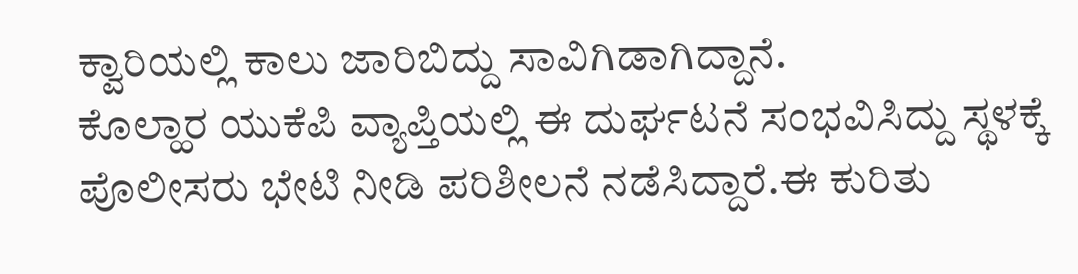ಕ್ವಾರಿಯಲ್ಲಿ ಕಾಲು ಜಾರಿಬಿದ್ದು ಸಾವಿಗಿಡಾಗಿದ್ದಾನೆ.
ಕೊಲ್ಹಾರ ಯುಕೆಪಿ ವ್ಯಾಪ್ತಿಯಲ್ಲಿ ಈ ದುರ್ಘಟನೆ ಸಂಭವಿಸಿದ್ದು ಸ್ಥಳಕ್ಕೆ ಪೊಲೀಸರು ಭೇಟಿ ನೀಡಿ ಪರಿಶೀಲನೆ ನಡೆಸಿದ್ದಾರೆ.ಈ ಕುರಿತು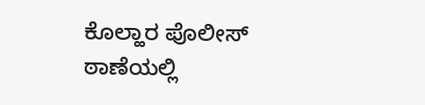ಕೊಲ್ಹಾರ ಪೊಲೀಸ್ ಠಾಣೆಯಲ್ಲಿ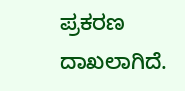ಪ್ರಕರಣ ದಾಖಲಾಗಿದೆ.